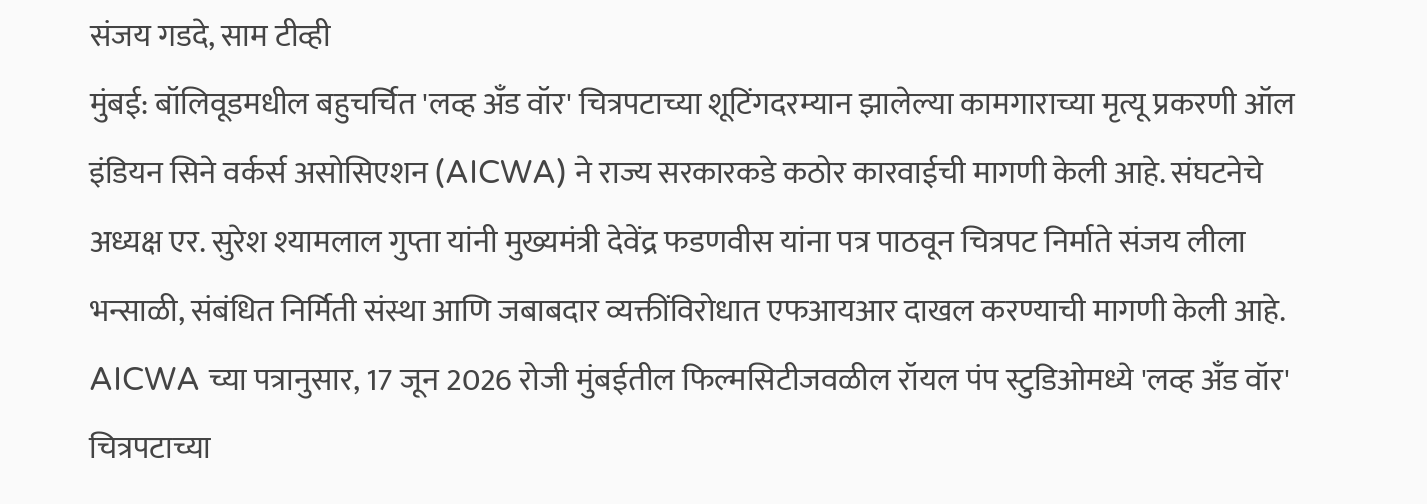संजय गडदे, साम टीव्ही
मुंबई: बॉलिवूडमधील बहुचर्चित 'लव्ह अँड वॉर' चित्रपटाच्या शूटिंगदरम्यान झालेल्या कामगाराच्या मृत्यू प्रकरणी ऑल इंडियन सिने वर्कर्स असोसिएशन (AICWA) ने राज्य सरकारकडे कठोर कारवाईची मागणी केली आहे. संघटनेचे अध्यक्ष एर. सुरेश श्यामलाल गुप्ता यांनी मुख्यमंत्री देवेंद्र फडणवीस यांना पत्र पाठवून चित्रपट निर्माते संजय लीला भन्साळी, संबंधित निर्मिती संस्था आणि जबाबदार व्यक्तींविरोधात एफआयआर दाखल करण्याची मागणी केली आहे.
AICWA च्या पत्रानुसार, 17 जून 2026 रोजी मुंबईतील फिल्मसिटीजवळील रॉयल पंप स्टुडिओमध्ये 'लव्ह अँड वॉर' चित्रपटाच्या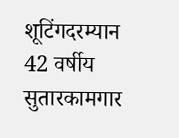शूटिंगदरम्यान 42 वर्षीय सुतारकामगार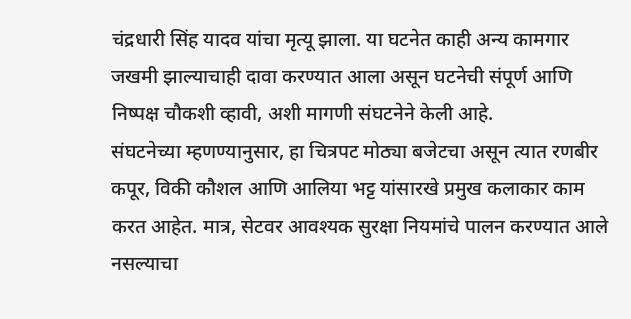चंद्रधारी सिंह यादव यांचा मृत्यू झाला. या घटनेत काही अन्य कामगार जखमी झाल्याचाही दावा करण्यात आला असून घटनेची संपूर्ण आणि निष्पक्ष चौकशी व्हावी, अशी मागणी संघटनेने केली आहे.
संघटनेच्या म्हणण्यानुसार, हा चित्रपट मोठ्या बजेटचा असून त्यात रणबीर कपूर, विकी कौशल आणि आलिया भट्ट यांसारखे प्रमुख कलाकार काम करत आहेत. मात्र, सेटवर आवश्यक सुरक्षा नियमांचे पालन करण्यात आले नसल्याचा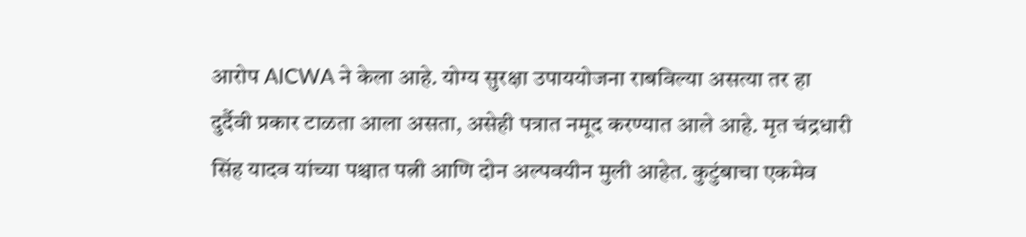आरोप AICWA ने केला आहे. योग्य सुरक्षा उपाययोजना राबविल्या असत्या तर हा दुर्दैवी प्रकार टाळता आला असता, असेही पत्रात नमूद करण्यात आले आहे. मृत चंद्रधारी सिंह यादव यांच्या पश्चात पत्नी आणि दोन अल्पवयीन मुली आहेत. कुटुंबाचा एकमेव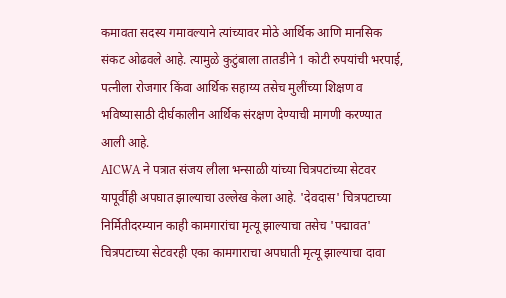कमावता सदस्य गमावल्याने त्यांच्यावर मोठे आर्थिक आणि मानसिक संकट ओढवले आहे. त्यामुळे कुटुंबाला तातडीने 1 कोटी रुपयांची भरपाई, पत्नीला रोजगार किंवा आर्थिक सहाय्य तसेच मुलींच्या शिक्षण व भविष्यासाठी दीर्घकालीन आर्थिक संरक्षण देण्याची मागणी करण्यात आली आहे.
AICWA ने पत्रात संजय लीला भन्साळी यांच्या चित्रपटांच्या सेटवर यापूर्वीही अपघात झाल्याचा उल्लेख केला आहे. 'देवदास' चित्रपटाच्या निर्मितीदरम्यान काही कामगारांचा मृत्यू झाल्याचा तसेच 'पद्मावत' चित्रपटाच्या सेटवरही एका कामगाराचा अपघाती मृत्यू झाल्याचा दावा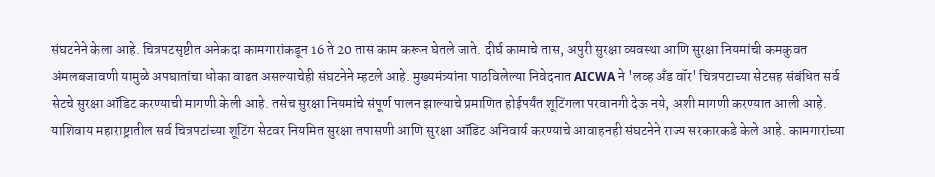संघटनेने केला आहे. चित्रपटसृष्टीत अनेकदा कामगारांकडून 16 ते 20 तास काम करून घेतले जाते. दीर्घ कामाचे तास, अपुरी सुरक्षा व्यवस्था आणि सुरक्षा नियमांची कमकुवत अंमलबजावणी यामुळे अपघातांचा धोका वाढत असल्याचेही संघटनेने म्हटले आहे. मुख्यमंत्र्यांना पाठविलेल्या निवेदनात AICWA ने 'लव्ह अँड वॉर' चित्रपटाच्या सेटसह संबंधित सर्व सेटचे सुरक्षा ऑडिट करण्याची मागणी केली आहे. तसेच सुरक्षा नियमांचे संपूर्ण पालन झाल्याचे प्रमाणित होईपर्यंत शूटिंगला परवानगी देऊ नये, अशी मागणी करण्यात आली आहे.
याशिवाय महाराष्ट्रातील सर्व चित्रपटांच्या शूटिंग सेटवर नियमित सुरक्षा तपासणी आणि सुरक्षा ऑडिट अनिवार्य करण्याचे आवाहनही संघटनेने राज्य सरकारकडे केले आहे. कामगारांच्या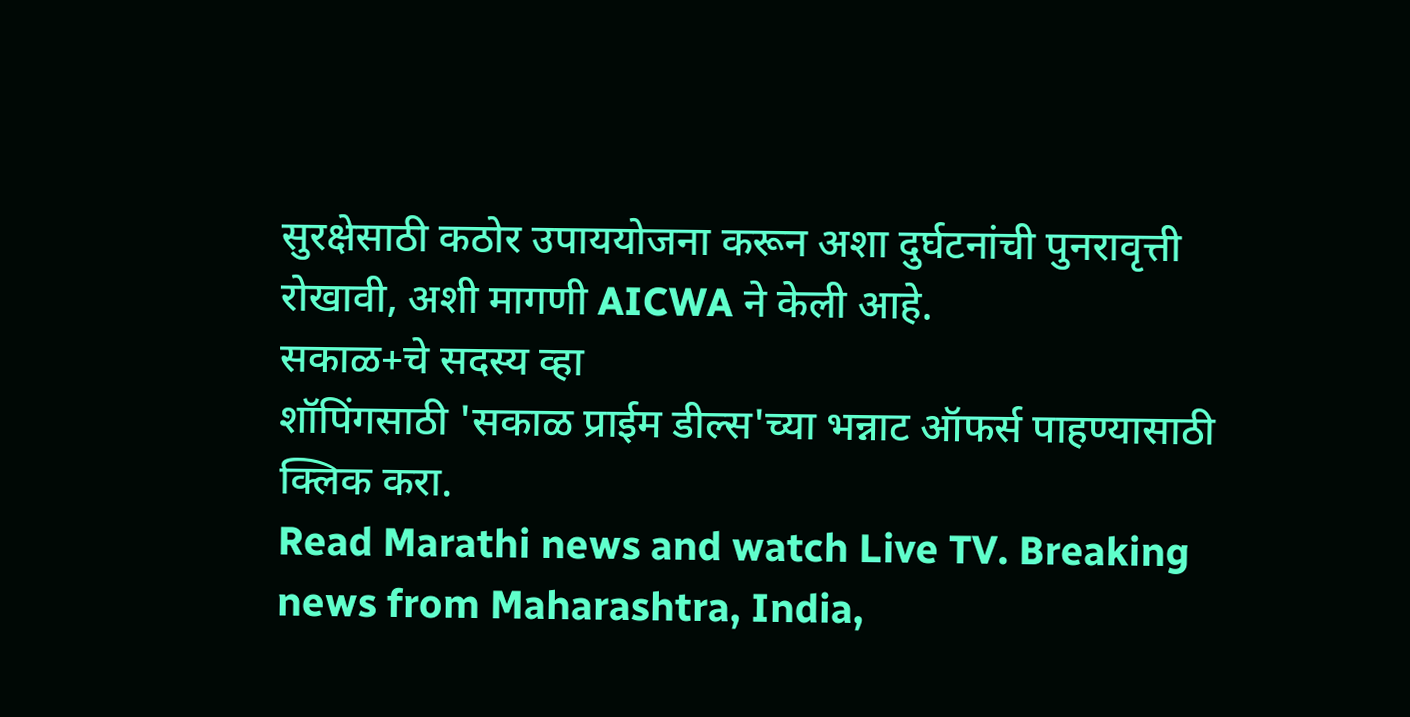सुरक्षेसाठी कठोर उपाययोजना करून अशा दुर्घटनांची पुनरावृत्ती रोखावी, अशी मागणी AICWA ने केली आहे.
सकाळ+चे सदस्य व्हा
शॉपिंगसाठी 'सकाळ प्राईम डील्स'च्या भन्नाट ऑफर्स पाहण्यासाठी क्लिक करा.
Read Marathi news and watch Live TV. Breaking news from Maharashtra, India,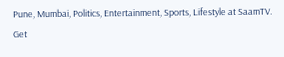Pune, Mumbai, Politics, Entertainment, Sports, Lifestyle at SaamTV. Get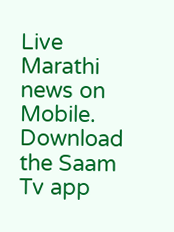Live Marathi news on Mobile. Download the Saam Tv app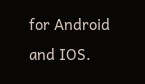for Android and IOS.